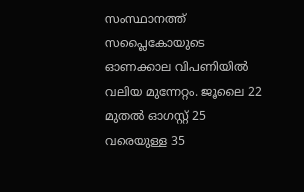സംസ്ഥാനത്ത് സപ്ലൈകോയുടെ ഓണക്കാല വിപണിയിൽ വലിയ മുന്നേറ്റം. ജൂലൈ 22 മുതൽ ഓഗസ്റ്റ് 25 വരെയുള്ള 35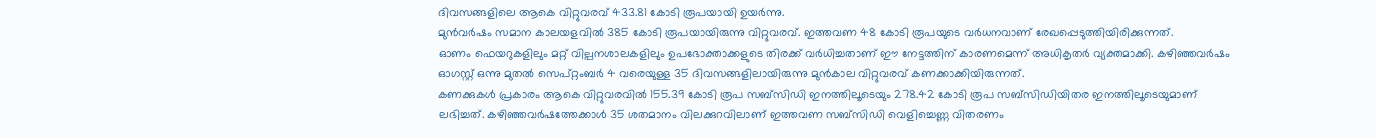ദിവസങ്ങളിലെ ആകെ വിറ്റുവരവ് 433.81 കോടി രൂപയായി ഉയർന്നു.
മുൻവർഷം സമാന കാലയളവിൽ 385 കോടി രൂപയായിരുന്നു വിറ്റുവരവ്. ഇത്തവണ 48 കോടി രൂപയുടെ വർധനവാണ് രേഖപ്പെടുത്തിയിരിക്കുന്നത്.
ഓണം ഫെയറുകളിലും മറ്റ് വില്പനശാലകളിലും ഉപഭോക്താക്കളുടെ തിരക്ക് വർധിച്ചതാണ് ഈ നേട്ടത്തിന് കാരണമെന്ന് അധികൃതർ വ്യക്തമാക്കി. കഴിഞ്ഞവർഷം ഓഗസ്റ്റ് ഒന്നു മുതൽ സെപ്റ്റംബർ 4 വരെയുള്ള 35 ദിവസങ്ങളിലായിരുന്നു മുൻകാല വിറ്റുവരവ് കണക്കാക്കിയിരുന്നത്.
കണക്കുകൾ പ്രകാരം ആകെ വിറ്റുവരവിൽ 155.39 കോടി രൂപ സബ്സിഡി ഇനത്തിലൂടെയും 278.42 കോടി രൂപ സബ്സിഡിയിതര ഇനത്തിലൂടെയുമാണ് ലഭിച്ചത്. കഴിഞ്ഞവർഷത്തേക്കാൾ 35 ശതമാനം വിലക്കുറവിലാണ് ഇത്തവണ സബ്സിഡി വെളിച്ചെണ്ണ വിതരണം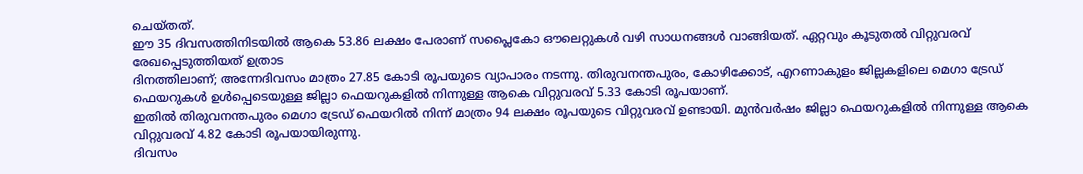ചെയ്തത്.
ഈ 35 ദിവസത്തിനിടയിൽ ആകെ 53.86 ലക്ഷം പേരാണ് സപ്ലൈകോ ഔലെറ്റുകൾ വഴി സാധനങ്ങൾ വാങ്ങിയത്. ഏറ്റവും കൂടുതൽ വിറ്റുവരവ് രേഖപ്പെടുത്തിയത് ഉത്രാട
ദിനത്തിലാണ്; അന്നേദിവസം മാത്രം 27.85 കോടി രൂപയുടെ വ്യാപാരം നടന്നു. തിരുവനന്തപുരം, കോഴിക്കോട്, എറണാകുളം ജില്ലകളിലെ മെഗാ ട്രേഡ് ഫെയറുകൾ ഉൾപ്പെടെയുള്ള ജില്ലാ ഫെയറുകളിൽ നിന്നുള്ള ആകെ വിറ്റുവരവ് 5.33 കോടി രൂപയാണ്.
ഇതിൽ തിരുവനന്തപുരം മെഗാ ട്രേഡ് ഫെയറിൽ നിന്ന് മാത്രം 94 ലക്ഷം രൂപയുടെ വിറ്റുവരവ് ഉണ്ടായി. മുൻവർഷം ജില്ലാ ഫെയറുകളിൽ നിന്നുള്ള ആകെ വിറ്റുവരവ് 4.82 കോടി രൂപയായിരുന്നു.
ദിവസം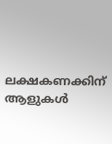ലക്ഷകണക്കിന് ആളുകൾ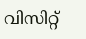വിസിറ്റ്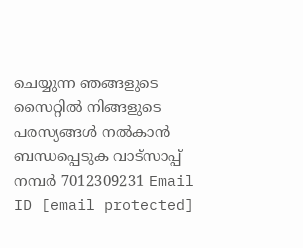ചെയ്യുന്ന ഞങ്ങളുടെ സൈറ്റിൽ നിങ്ങളുടെ പരസ്യങ്ങൾ നൽകാൻ ബന്ധപ്പെടുക വാട്സാപ്പ് നമ്പർ 7012309231 Email ID [email protected]